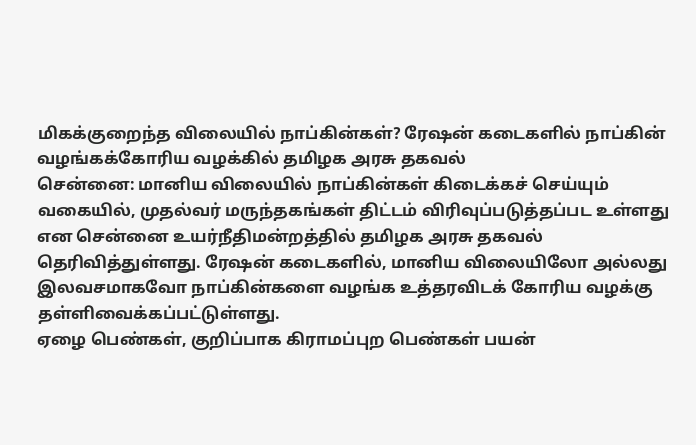மிகக்குறைந்த விலையில் நாப்கின்கள்? ரேஷன் கடைகளில் நாப்கின் வழங்கக்கோரிய வழக்கில் தமிழக அரசு தகவல்
சென்னை: மானிய விலையில் நாப்கின்கள் கிடைக்கச் செய்யும் வகையில், முதல்வர் மருந்தகங்கள் திட்டம் விரிவுப்படுத்தப்பட உள்ளது என சென்னை உயர்நீதிமன்றத்தில் தமிழக அரசு தகவல் தெரிவித்துள்ளது. ரேஷன் கடைகளில், மானிய விலையிலோ அல்லது இலவசமாகவோ நாப்கின்களை வழங்க உத்தரவிடக் கோரிய வழக்கு தள்ளிவைக்கப்பட்டுள்ளது.
ஏழை பெண்கள், குறிப்பாக கிராமப்புற பெண்கள் பயன்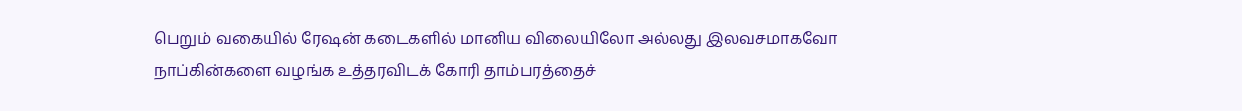பெறும் வகையில் ரேஷன் கடைகளில் மானிய விலையிலோ அல்லது இலவசமாகவோ நாப்கின்களை வழங்க உத்தரவிடக் கோரி தாம்பரத்தைச்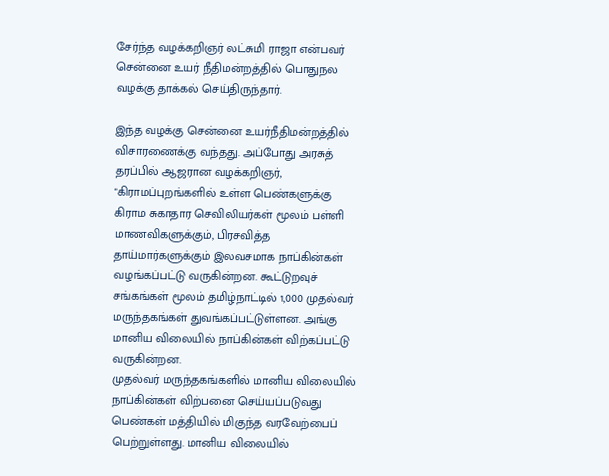சேர்ந்த வழக்கறிஞர் லட்சுமி ராஜா என்பவர் சென்னை உயர் நீதிமன்றத்தில் பொதுநல வழக்கு தாக்கல் செய்திருந்தார்.

இந்த வழக்கு சென்னை உயர்நீதிமன்றத்தில் விசாரணைக்கு வந்தது. அப்போது அரசுத் தரப்பில் ஆஜரான வழக்கறிஞர், "கிராமப்புறங்களில் உள்ள பெண்களுக்கு கிராம சுகாதார செவிலியர்கள் மூலம் பள்ளி மாணவிகளுக்கும், பிரசவித்த தாய்மார்களுக்கும் இலவசமாக நாப்கின்கள் வழங்கப்பட்டு வருகின்றன. கூட்டுறவுச் சங்கங்கள் மூலம் தமிழ்நாட்டில் 1,000 முதல்வர் மருந்தகங்கள் துவங்கப்பட்டுள்ளன. அங்கு மானிய விலையில் நாப்கின்கள் விற்கப்பட்டு வருகின்றன.
முதல்வர் மருந்தகங்களில் மானிய விலையில் நாப்கின்கள் விற்பனை செய்யப்படுவது பெண்கள் மத்தியில் மிகுந்த வரவேற்பைப் பெற்றுள்ளது. மானிய விலையில்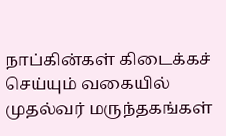நாப்கின்கள் கிடைக்கச் செய்யும் வகையில் முதல்வர் மருந்தகங்கள்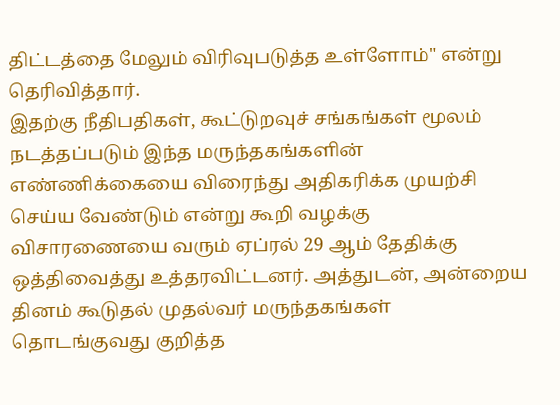திட்டத்தை மேலும் விரிவுபடுத்த உள்ளோம்" என்று தெரிவித்தார்.
இதற்கு நீதிபதிகள், கூட்டுறவுச் சங்கங்கள் மூலம் நடத்தப்படும் இந்த மருந்தகங்களின் எண்ணிக்கையை விரைந்து அதிகரிக்க முயற்சி செய்ய வேண்டும் என்று கூறி வழக்கு விசாரணையை வரும் ஏப்ரல் 29 ஆம் தேதிக்கு ஒத்திவைத்து உத்தரவிட்டனர். அத்துடன், அன்றைய தினம் கூடுதல் முதல்வர் மருந்தகங்கள் தொடங்குவது குறித்த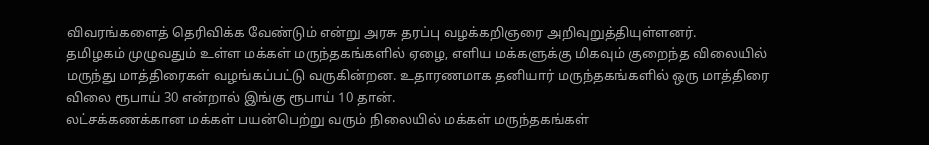விவரங்களைத் தெரிவிக்க வேண்டும் என்று அரசு தரப்பு வழக்கறிஞரை அறிவுறுத்தியுள்ளனர்.
தமிழகம் முழுவதும் உள்ள மக்கள் மருந்தகங்களில் ஏழை, எளிய மக்களுக்கு மிகவும் குறைந்த விலையில் மருந்து மாத்திரைகள் வழங்கப்பட்டு வருகின்றன. உதாரணமாக தனியார் மருந்தகங்களில் ஒரு மாத்திரை விலை ரூபாய் 30 என்றால் இங்கு ரூபாய் 10 தான்.
லட்சக்கணக்கான மக்கள் பயன்பெற்று வரும் நிலையில் மக்கள் மருந்தகங்கள்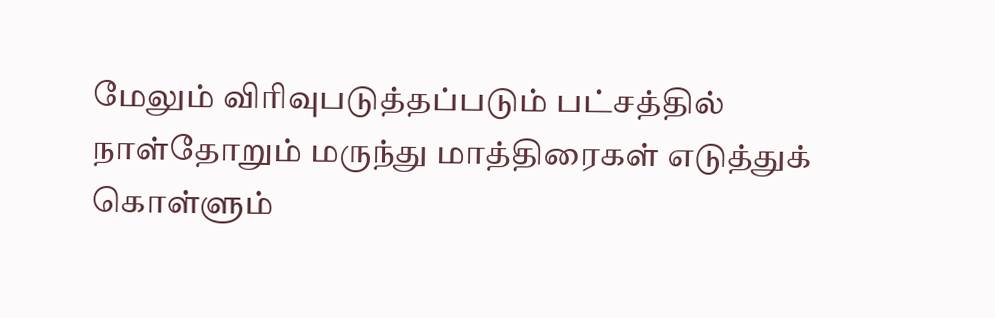மேலும் விரிவுபடுத்தப்படும் பட்சத்தில் நாள்தோறும் மருந்து மாத்திரைகள் எடுத்துக் கொள்ளும்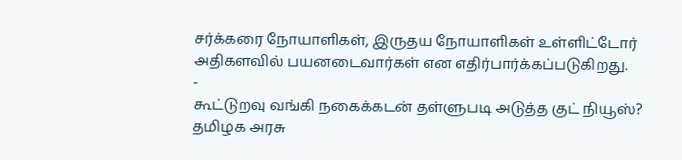சர்க்கரை நோயாளிகள், இருதய நோயாளிகள் உள்ளிட்டோர் அதிகளவில் பயனடைவார்கள் என எதிர்பார்க்கப்படுகிறது.
-
கூட்டுறவு வங்கி நகைக்கடன் தள்ளுபடி அடுத்த குட் நியூஸ்? தமிழக அரசு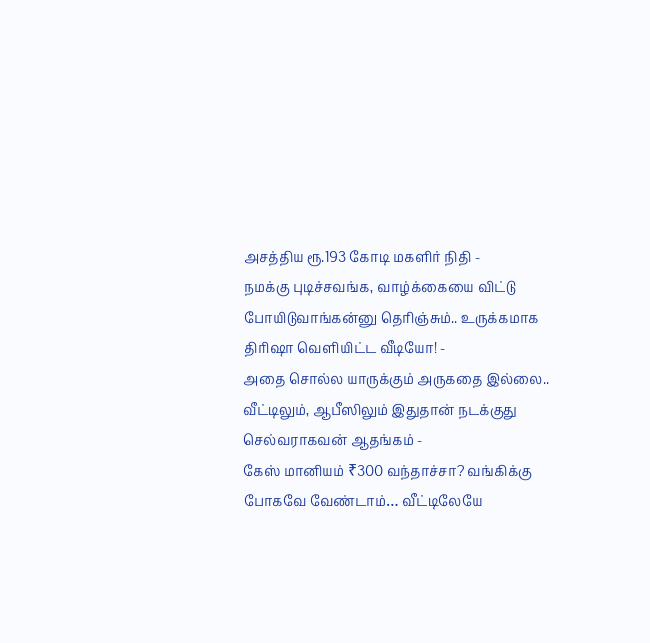அசத்திய ரூ.193 கோடி மகளிர் நிதி -
நமக்கு புடிச்சவங்க, வாழ்க்கையை விட்டு போயிடுவாங்கன்னு தெரிஞ்சும்.. உருக்கமாக திரிஷா வெளியிட்ட வீடியோ! -
அதை சொல்ல யாருக்கும் அருகதை இல்லை.. வீட்டிலும், ஆபீஸிலும் இதுதான் நடக்குது செல்வராகவன் ஆதங்கம் -
கேஸ் மானியம் ₹300 வந்தாச்சா? வங்கிக்கு போகவே வேண்டாம்… வீட்டிலேயே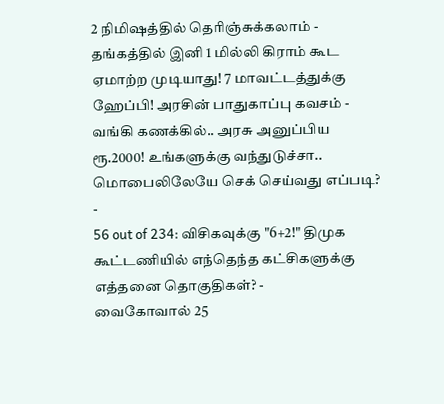2 நிமிஷத்தில் தெரிஞ்சுக்கலாம் -
தங்கத்தில் இனி 1 மில்லி கிராம் கூட ஏமாற்ற முடியாது! 7 மாவட்டத்துக்கு ஹேப்பி! அரசின் பாதுகாப்பு கவசம் -
வங்கி கணக்கில்.. அரசு அனுப்பிய ரூ.2000! உங்களுக்கு வந்துடுச்சா.. மொபைலிலேயே செக் செய்வது எப்படி? -
56 out of 234: விசிகவுக்கு "6+2!" திமுக கூட்டணியில் எந்தெந்த கட்சிகளுக்கு எத்தனை தொகுதிகள்? -
வைகோவால் 25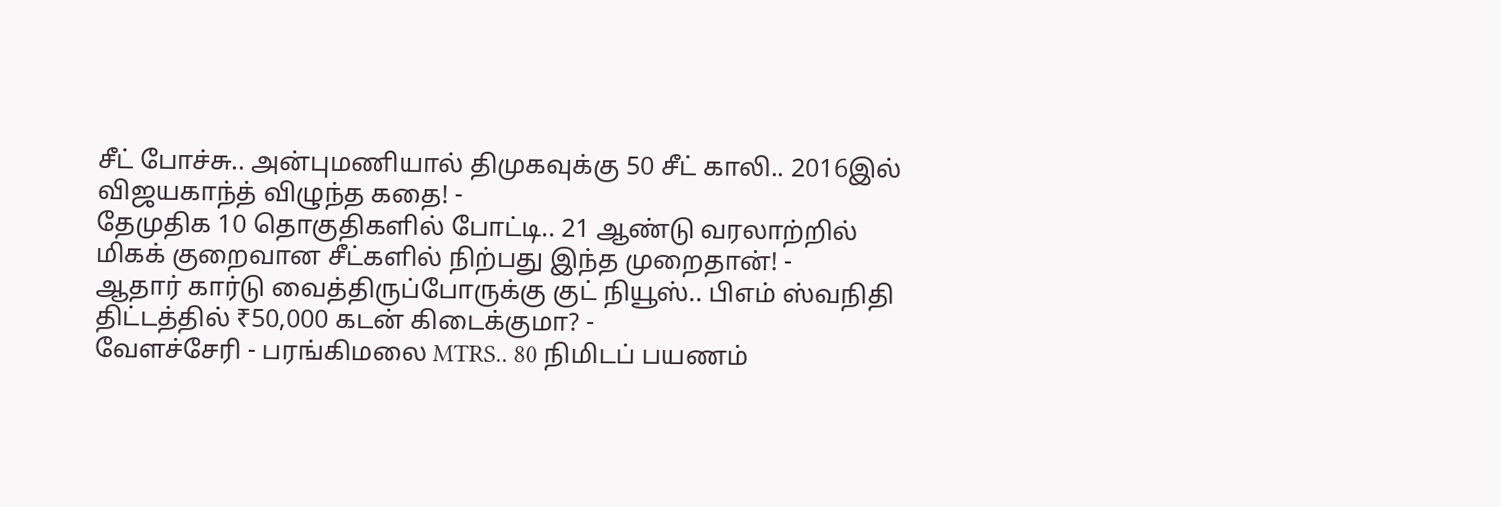சீட் போச்சு.. அன்புமணியால் திமுகவுக்கு 50 சீட் காலி.. 2016இல் விஜயகாந்த் விழுந்த கதை! -
தேமுதிக 10 தொகுதிகளில் போட்டி.. 21 ஆண்டு வரலாற்றில் மிகக் குறைவான சீட்களில் நிற்பது இந்த முறைதான்! -
ஆதார் கார்டு வைத்திருப்போருக்கு குட் நியூஸ்.. பிஎம் ஸ்வநிதி திட்டத்தில் ₹50,000 கடன் கிடைக்குமா? -
வேளச்சேரி - பரங்கிமலை MTRS.. 80 நிமிடப் பயணம்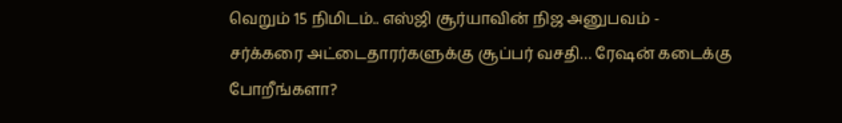வெறும் 15 நிமிடம்.. எஸ்ஜி சூர்யாவின் நிஜ அனுபவம் -
சர்க்கரை அட்டைதாரர்களுக்கு சூப்பர் வசதி… ரேஷன் கடைக்கு போறீங்களா?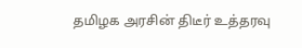தமிழக அரசின் திடீர் உத்தரவு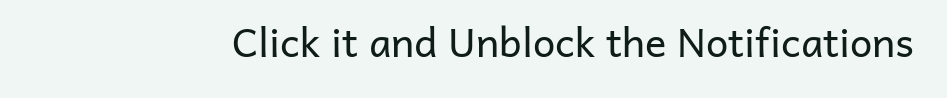Click it and Unblock the Notifications